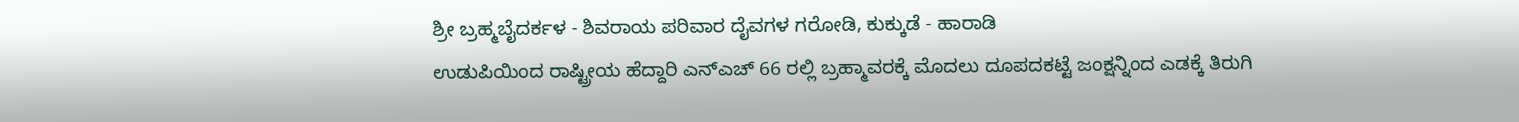ಶ್ರೀ ಬ್ರಹ್ಮಬೈದರ್ಕಳ - ಶಿವರಾಯ ಪರಿವಾರ ದೈವಗಳ ಗರೋಡಿ, ಕುಕ್ಕುಡೆ - ಹಾರಾಡಿ
ಉಡುಪಿಯಿಂದ ರಾಷ್ಟ್ರೀಯ ಹೆದ್ದಾರಿ ಎನ್ಎಚ್ 66 ರಲ್ಲಿ ಬ್ರಹ್ಮಾವರಕ್ಕೆ ಮೊದಲು ದೂಪದಕಟ್ಟೆ ಜಂಕ್ಷನ್ನಿಂದ ಎಡಕ್ಕೆ ತಿರುಗಿ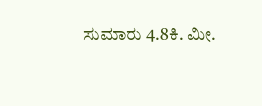ಸುಮಾರು 4.8ಕಿ. ಮೀ.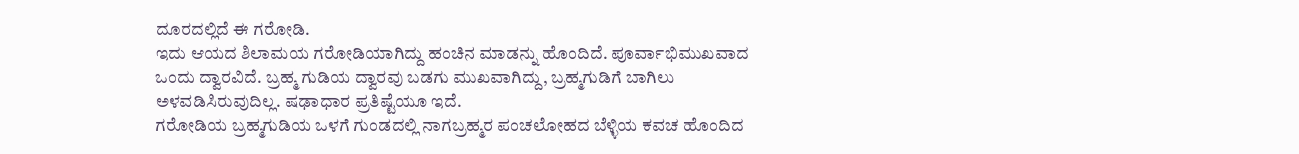ದೂರದಲ್ಲಿದೆ ಈ ಗರೋಡಿ.
ಇದು ಆಯದ ಶಿಲಾಮಯ ಗರೋಡಿಯಾಗಿದ್ದು ಹಂಚಿನ ಮಾಡನ್ನು ಹೊಂದಿದೆ. ಪೂರ್ವಾಭಿಮುಖವಾದ ಒಂದು ದ್ವಾರವಿದೆ. ಬ್ರಹ್ಮ ಗುಡಿಯ ದ್ವಾರವು ಬಡಗು ಮುಖವಾಗಿದ್ದು, ಬ್ರಹ್ಮಗುಡಿಗೆ ಬಾಗಿಲು ಅಳವಡಿಸಿರುವುದಿಲ್ಲ. ಷಢಾಧಾರ ಪ್ರತಿಷ್ಟೆಯೂ ಇದೆ.
ಗರೋಡಿಯ ಬ್ರಹ್ಮಗುಡಿಯ ಒಳಗೆ ಗುಂಡದಲ್ಲಿ ನಾಗಬ್ರಹ್ಮರ ಪಂಚಲೋಹದ ಬೆಳ್ಳಿಯ ಕವಚ ಹೊಂದಿದ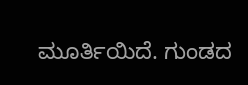ಮೂರ್ತಿಯಿದೆ. ಗುಂಡದ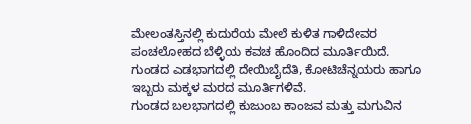ಮೇಲಂತಸ್ತಿನಲ್ಲಿ ಕುದುರೆಯ ಮೇಲೆ ಕುಳಿತ ಗಾಳಿದೇವರ ಪಂಚಲೋಹದ ಬೆಳ್ಳಿಯ ಕವಚ ಹೊಂದಿದ ಮೂರ್ತಿಯಿದೆ.
ಗುಂಡದ ಎಡಭಾಗದಲ್ಲಿ ದೇಯಿಬೈದೆತಿ, ಕೋಟಿಚೆನ್ನಯರು ಹಾಗೂ ಇಬ್ಬರು ಮಕ್ಕಳ ಮರದ ಮೂರ್ತಿಗಳಿವೆ.
ಗುಂಡದ ಬಲಭಾಗದಲ್ಲಿ ಕುಜುಂಬ ಕಾಂಜವ ಮತ್ತು ಮಗುವಿನ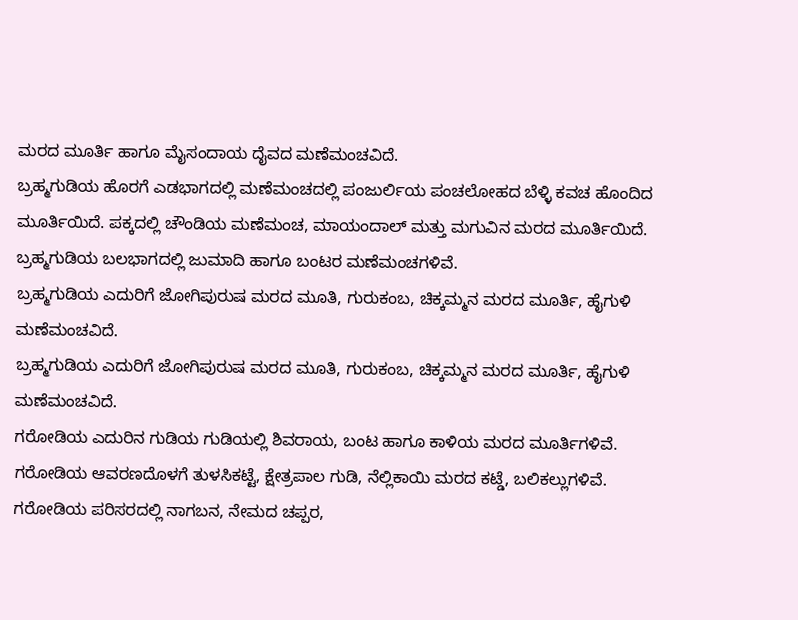ಮರದ ಮೂರ್ತಿ ಹಾಗೂ ಮೈಸಂದಾಯ ದೈವದ ಮಣೆಮಂಚವಿದೆ.
ಬ್ರಹ್ಮಗುಡಿಯ ಹೊರಗೆ ಎಡಭಾಗದಲ್ಲಿ ಮಣೆಮಂಚದಲ್ಲಿ ಪಂಜುರ್ಲಿಯ ಪಂಚಲೋಹದ ಬೆಳ್ಳಿ ಕವಚ ಹೊಂದಿದ ಮೂರ್ತಿಯಿದೆ. ಪಕ್ಕದಲ್ಲಿ ಚೌಂಡಿಯ ಮಣೆಮಂಚ, ಮಾಯಂದಾಲ್ ಮತ್ತು ಮಗುವಿನ ಮರದ ಮೂರ್ತಿಯಿದೆ. ಬ್ರಹ್ಮಗುಡಿಯ ಬಲಭಾಗದಲ್ಲಿ ಜುಮಾದಿ ಹಾಗೂ ಬಂಟರ ಮಣೆಮಂಚಗಳಿವೆ.
ಬ್ರಹ್ಮಗುಡಿಯ ಎದುರಿಗೆ ಜೋಗಿಪುರುಷ ಮರದ ಮೂತಿ, ಗುರುಕಂಬ, ಚಿಕ್ಕಮ್ಮನ ಮರದ ಮೂರ್ತಿ, ಹೈಗುಳಿ ಮಣೆಮಂಚವಿದೆ.
ಬ್ರಹ್ಮಗುಡಿಯ ಎದುರಿಗೆ ಜೋಗಿಪುರುಷ ಮರದ ಮೂತಿ, ಗುರುಕಂಬ, ಚಿಕ್ಕಮ್ಮನ ಮರದ ಮೂರ್ತಿ, ಹೈಗುಳಿ ಮಣೆಮಂಚವಿದೆ.
ಗರೋಡಿಯ ಎದುರಿನ ಗುಡಿಯ ಗುಡಿಯಲ್ಲಿ ಶಿವರಾಯ, ಬಂಟ ಹಾಗೂ ಕಾಳಿಯ ಮರದ ಮೂರ್ತಿಗಳಿವೆ.
ಗರೋಡಿಯ ಆವರಣದೊಳಗೆ ತುಳಸಿಕಟ್ಟೆ, ಕ್ಷೇತ್ರಪಾಲ ಗುಡಿ, ನೆಲ್ಲಿಕಾಯಿ ಮರದ ಕಟ್ಡೆ, ಬಲಿಕಲ್ಲುಗಳಿವೆ.
ಗರೋಡಿಯ ಪರಿಸರದಲ್ಲಿ ನಾಗಬನ, ನೇಮದ ಚಪ್ಪರ,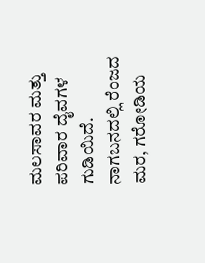ಮಲಸಾವರ ಮತ್ತು ಪರಿವಾರ ದೈವಗಳ ಗುಡಿಯಿದೆ. ನಾಗಬನದಲ್ಲಿ ರೆಂಜದ ಮರ, ಗರೋಡಿಯ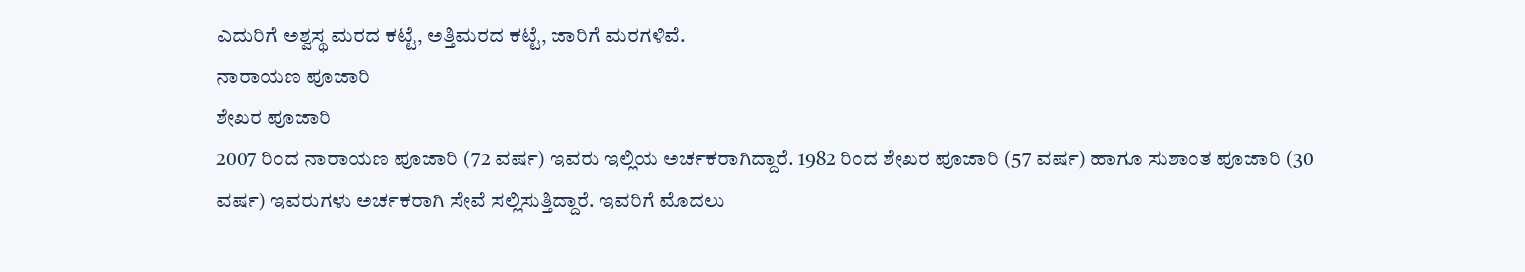ಎದುರಿಗೆ ಅಶ್ವಸ್ಥ ಮರದ ಕಟ್ಟೆ, ಅತ್ತಿಮರದ ಕಟ್ಟೆ, ಜಾರಿಗೆ ಮರಗಳಿವೆ.
ನಾರಾಯಣ ಪೂಜಾರಿ
ಶೇಖರ ಪೂಜಾರಿ
2007 ರಿಂದ ನಾರಾಯಣ ಪೂಜಾರಿ (72 ವರ್ಷ) ಇವರು ಇಲ್ಲಿಯ ಅರ್ಚಕರಾಗಿದ್ದಾರೆ. 1982 ರಿಂದ ಶೇಖರ ಪೂಜಾರಿ (57 ವರ್ಷ) ಹಾಗೂ ಸುಶಾಂತ ಪೂಜಾರಿ (30 ವರ್ಷ) ಇವರುಗಳು ಅರ್ಚಕರಾಗಿ ಸೇವೆ ಸಲ್ಲಿಸುತ್ತಿದ್ದಾರೆ. ಇವರಿಗೆ ಮೊದಲು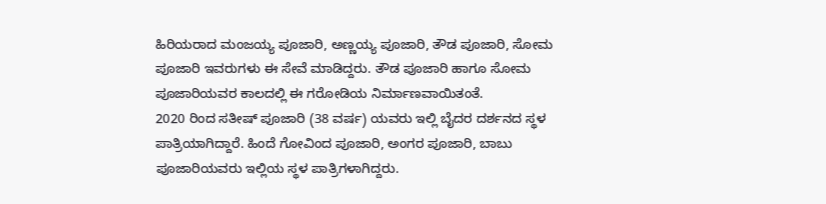ಹಿರಿಯರಾದ ಮಂಜಯ್ಯ ಪೂಜಾರಿ, ಅಣ್ಣಯ್ಯ ಪೂಜಾರಿ, ತೌಡ ಪೂಜಾರಿ, ಸೋಮ ಪೂಜಾರಿ ಇವರುಗಳು ಈ ಸೇವೆ ಮಾಡಿದ್ದರು. ತೌಡ ಪೂಜಾರಿ ಹಾಗೂ ಸೋಮ ಪೂಜಾರಿಯವರ ಕಾಲದಲ್ಲಿ ಈ ಗರೋಡಿಯ ನಿರ್ಮಾಣವಾಯಿತಂತೆ.
2020 ರಿಂದ ಸತೀಷ್ ಪೂಜಾರಿ (38 ವರ್ಷ) ಯವರು ಇಲ್ಲಿ ಬೈದರ ದರ್ಶನದ ಸ್ಥಳ ಪಾತ್ರಿಯಾಗಿದ್ದಾರೆ. ಹಿಂದೆ ಗೋವಿಂದ ಪೂಜಾರಿ, ಅಂಗರ ಪೂಜಾರಿ, ಬಾಬು ಪೂಜಾರಿಯವರು ಇಲ್ಲಿಯ ಸ್ಥಳ ಪಾತ್ರಿಗಳಾಗಿದ್ದರು.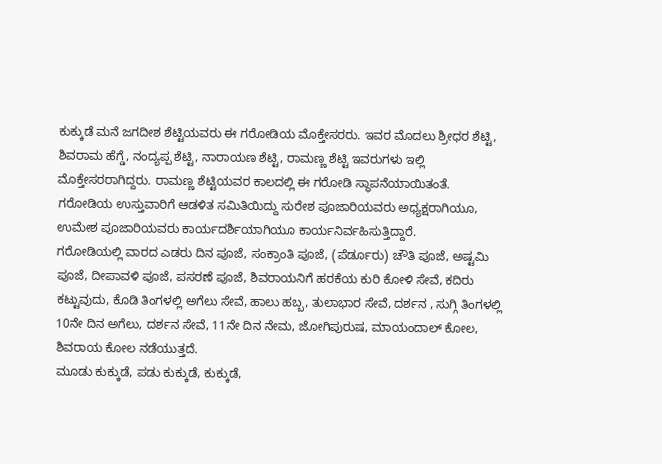ಕುಕ್ಕುಡೆ ಮನೆ ಜಗದೀಶ ಶೆಟ್ಟಿಯವರು ಈ ಗರೋಡಿಯ ಮೊಕ್ತೇಸರರು. ಇವರ ಮೊದಲು ಶ್ರೀಧರ ಶೆಟ್ಟಿ, ಶಿವರಾಮ ಹೆಗ್ಡೆ, ನಂದ್ಯಪ್ಪ ಶೆಟ್ಟಿ, ನಾರಾಯಣ ಶೆಟ್ಟಿ, ರಾಮಣ್ಣ ಶೆಟ್ಟಿ ಇವರುಗಳು ಇಲ್ಲಿ ಮೊಕ್ತೇಸರರಾಗಿದ್ದರು. ರಾಮಣ್ಣ ಶೆಟ್ಟಿಯವರ ಕಾಲದಲ್ಲಿ ಈ ಗರೋಡಿ ಸ್ಥಾಪನೆಯಾಯಿತಂತೆ.
ಗರೋಡಿಯ ಉಸ್ತುವಾರಿಗೆ ಆಡಳಿತ ಸಮಿತಿಯಿದ್ದು ಸುರೇಶ ಪೂಜಾರಿಯವರು ಅಧ್ಯಕ್ಷರಾಗಿಯೂ, ಉಮೇಶ ಪೂಜಾರಿಯವರು ಕಾರ್ಯದರ್ಶಿಯಾಗಿಯೂ ಕಾರ್ಯನಿರ್ವಹಿಸುತ್ತಿದ್ದಾರೆ.
ಗರೋಡಿಯಲ್ಲಿ ವಾರದ ಎಡರು ದಿನ ಪೂಜೆ, ಸಂಕ್ರಾಂತಿ ಪೂಜೆ, (ಪೆರ್ಡೂರು) ಚೌತಿ ಪೂಜೆ, ಅಷ್ಟಮಿ ಪೂಜೆ, ದೀಪಾವಳಿ ಪೂಜೆ, ಪಸರಣೆ ಪೂಜೆ, ಶಿವರಾಯನಿಗೆ ಹರಕೆಯ ಕುರಿ ಕೋಳಿ ಸೇವೆ, ಕದಿರು ಕಟ್ಟುವುದು, ಕೊಡಿ ತಿಂಗಳಲ್ಲಿ ಅಗೆಲು ಸೇವೆ, ಹಾಲು ಹಬ್ಬ, ತುಲಾಭಾರ ಸೇವೆ, ದರ್ಶನ , ಸುಗ್ಗಿ ತಿಂಗಳಲ್ಲಿ 10ನೇ ದಿನ ಅಗೆಲು, ದರ್ಶನ ಸೇವೆ, 11ನೇ ದಿನ ನೇಮ, ಜೋಗಿಪುರುಷ, ಮಾಯಂದಾಲ್ ಕೋಲ, ಶಿವರಾಯ ಕೋಲ ನಡೆಯುತ್ತದೆ.
ಮೂಡು ಕುಕ್ಕುಡೆ, ಪಡು ಕುಕ್ಕುಡೆ, ಕುಕ್ಕುಡೆ,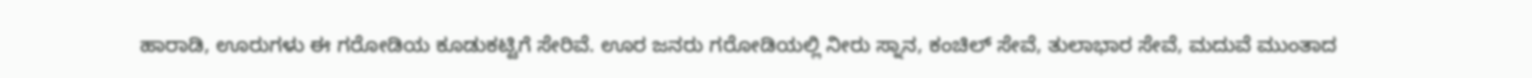ಹಾರಾಡಿ, ಊರುಗಳು ಈ ಗರೋಡಿಯ ಕೂಡುಕಟ್ಟಿಗೆ ಸೇರಿವೆ. ಊರ ಜನರು ಗರೋಡಿಯಲ್ಲಿ ನೀರು ಸ್ನಾನ, ಕಂಚಿಲ್ ಸೇವೆ, ತುಲಾಭಾರ ಸೇವೆ, ಮದುವೆ ಮುಂತಾದ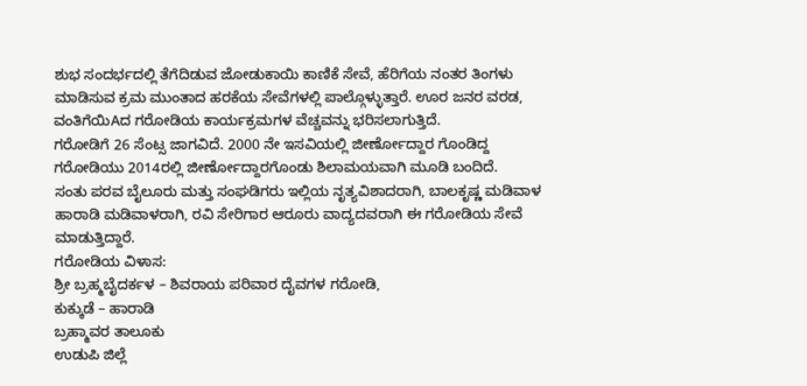ಶುಭ ಸಂದರ್ಭದಲ್ಲಿ ತೆಗೆದಿಡುವ ಜೋಡುಕಾಯಿ ಕಾಣಿಕೆ ಸೇವೆ, ಹೆರಿಗೆಯ ನಂತರ ತಿಂಗಳು ಮಾಡಿಸುವ ಕ್ರಮ ಮುಂತಾದ ಹರಕೆಯ ಸೇವೆಗಳಲ್ಲಿ ಪಾಲ್ಗೊಳ್ಳುತ್ತಾರೆ. ಊರ ಜನರ ವರಡ, ವಂತಿಗೆಯಿAದ ಗರೋಡಿಯ ಕಾರ್ಯಕ್ರಮಗಳ ವೆಚ್ಚವನ್ನು ಭರಿಸಲಾಗುತ್ತಿದೆ.
ಗರೋಡಿಗೆ 26 ಸೆಂಟ್ಸ ಜಾಗವಿದೆ. 2000 ನೇ ಇಸವಿಯಲ್ಲಿ ಜೀರ್ಣೋದ್ದಾರ ಗೊಂಡಿದ್ದ ಗರೋಡಿಯು 2014ರಲ್ಲಿ ಜೀರ್ಣೋದ್ದಾರಗೊಂಡು ಶಿಲಾಮಯವಾಗಿ ಮೂಡಿ ಬಂದಿದೆ.
ಸಂತು ಪರವ ಬೈಲೂರು ಮತ್ತು ಸಂಘಡಿಗರು ಇಲ್ಲಿಯ ನೃತ್ಯವಿಶಾದರಾಗಿ, ಬಾಲಕೃಷ್ಣ ಮಡಿವಾಳ ಹಾರಾಡಿ ಮಡಿವಾಳರಾಗಿ, ರವಿ ಸೇರಿಗಾರ ಆರೂರು ವಾದ್ಯದವರಾಗಿ ಈ ಗರೋಡಿಯ ಸೇವೆ ಮಾಡುತ್ತಿದ್ದಾರೆ.
ಗರೋಡಿಯ ವಿಳಾಸ:
ಶ್ರೀ ಬ್ರಹ್ಮಬೈದರ್ಕಳ – ಶಿವರಾಯ ಪರಿವಾರ ದೈವಗಳ ಗರೋಡಿ,
ಕುಕ್ಕುಡೆ – ಹಾರಾಡಿ
ಬ್ರಹ್ಮಾವರ ತಾಲೂಕು
ಉಡುಪಿ ಜಿಲ್ಲೆ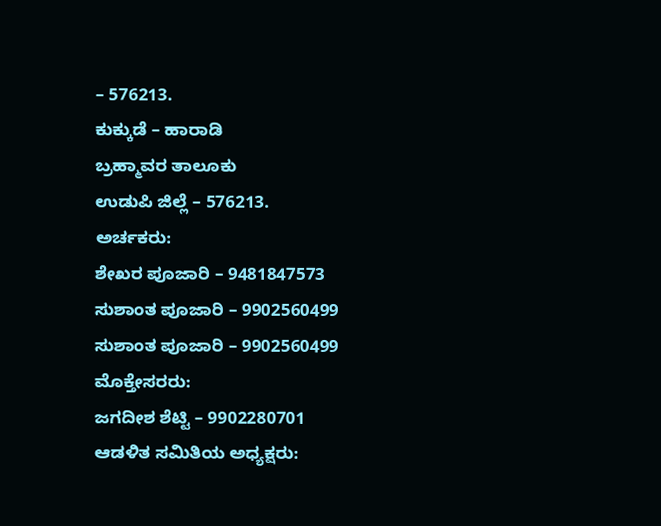– 576213.
ಕುಕ್ಕುಡೆ – ಹಾರಾಡಿ
ಬ್ರಹ್ಮಾವರ ತಾಲೂಕು
ಉಡುಪಿ ಜಿಲ್ಲೆ – 576213.
ಅರ್ಚಕರು:
ಶೇಖರ ಪೂಜಾರಿ – 9481847573
ಸುಶಾಂತ ಪೂಜಾರಿ – 9902560499
ಸುಶಾಂತ ಪೂಜಾರಿ – 9902560499
ಮೊಕ್ತೇಸರರು:
ಜಗದೀಶ ಶೆಟ್ಟಿ – 9902280701
ಆಡಳಿತ ಸಮಿತಿಯ ಅಧ್ಯಕ್ಷರು: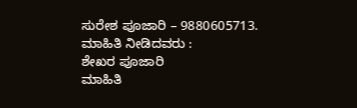ಸುರೇಶ ಪೂಜಾರಿ – 9880605713.
ಮಾಹಿತಿ ನೀಡಿದವರು :
ಶೇಖರ ಪೂಜಾರಿ
ಮಾಹಿತಿ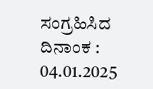ಸಂಗ್ರಹಿಸಿದ ದಿನಾಂಕ :
04.01.2025